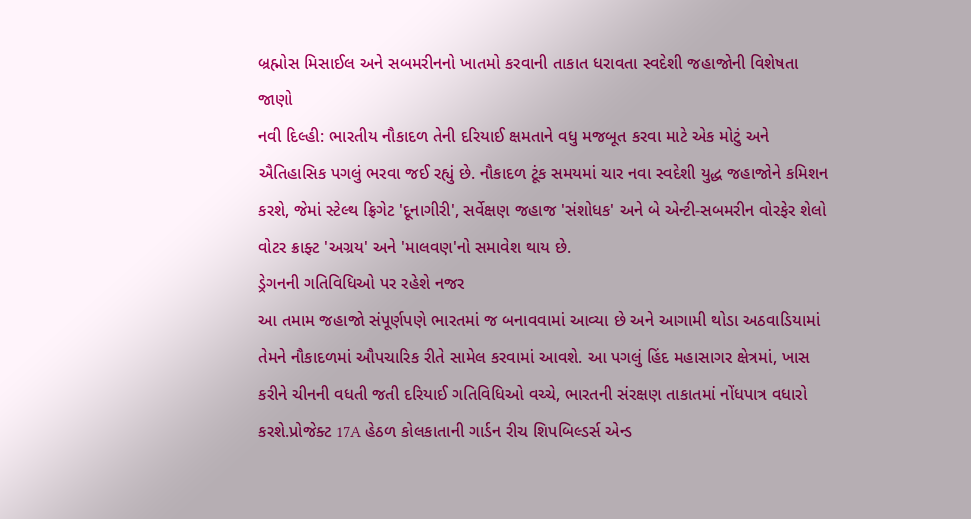બ્રહ્મોસ મિસાઈલ અને સબમરીનનો ખાતમો કરવાની તાકાત ધરાવતા સ્વદેશી જહાજોની વિશેષતા જાણો
નવી દિલ્હી: ભારતીય નૌકાદળ તેની દરિયાઈ ક્ષમતાને વધુ મજબૂત કરવા માટે એક મોટું અને ઐતિહાસિક પગલું ભરવા જઈ રહ્યું છે. નૌકાદળ ટૂંક સમયમાં ચાર નવા સ્વદેશી યુદ્ધ જહાજોને કમિશન કરશે, જેમાં સ્ટેલ્થ ફ્રિગેટ 'દૂનાગીરી', સર્વેક્ષણ જહાજ 'સંશોધક' અને બે એન્ટી-સબમરીન વોરફેર શેલો વોટર ક્રાફ્ટ 'અગ્રય' અને 'માલવણ'નો સમાવેશ થાય છે.
ડ્રેગનની ગતિવિધિઓ પર રહેશે નજર
આ તમામ જહાજો સંપૂર્ણપણે ભારતમાં જ બનાવવામાં આવ્યા છે અને આગામી થોડા અઠવાડિયામાં તેમને નૌકાદળમાં ઔપચારિક રીતે સામેલ કરવામાં આવશે. આ પગલું હિંદ મહાસાગર ક્ષેત્રમાં, ખાસ કરીને ચીનની વધતી જતી દરિયાઈ ગતિવિધિઓ વચ્ચે, ભારતની સંરક્ષણ તાકાતમાં નોંધપાત્ર વધારો કરશે.પ્રોજેક્ટ 17A હેઠળ કોલકાતાની ગાર્ડન રીચ શિપબિલ્ડર્સ એન્ડ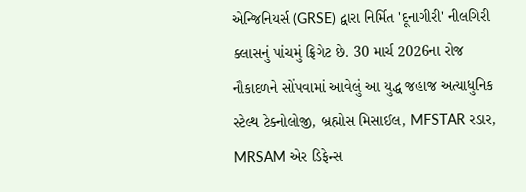એન્જિનિયર્સ (GRSE) દ્વારા નિર્મિત 'દૂનાગીરી' નીલગિરી ક્લાસનું પાંચમું ફ્રિગેટ છે. 30 માર્ચ 2026ના રોજ નૌકાદળને સોંપવામાં આવેલું આ યુદ્ધ જહાજ અત્યાધુનિક સ્ટેલ્થ ટેક્નોલોજી, બ્રહ્મોસ મિસાઈલ, MFSTAR રડાર, MRSAM એર ડિફેન્સ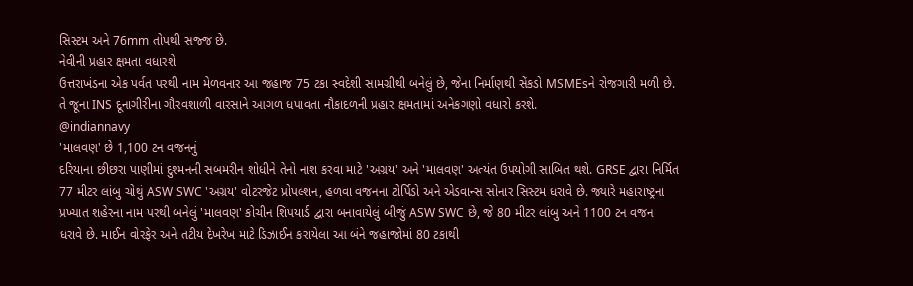સિસ્ટમ અને 76mm તોપથી સજ્જ છે.
નેવીની પ્રહાર ક્ષમતા વધારશે
ઉત્તરાખંડના એક પર્વત પરથી નામ મેળવનાર આ જહાજ 75 ટકા સ્વદેશી સામગ્રીથી બનેલું છે, જેના નિર્માણથી સેંકડો MSMEsને રોજગારી મળી છે. તે જૂના INS દૂનાગીરીના ગૌરવશાળી વારસાને આગળ ધપાવતા નૌકાદળની પ્રહાર ક્ષમતામાં અનેકગણો વધારો કરશે.
@indiannavy
'માલવણ' છે 1,100 ટન વજનનું
દરિયાના છીછરા પાણીમાં દુશ્મનની સબમરીન શોધીને તેનો નાશ કરવા માટે 'અગ્રય' અને 'માલવણ' અત્યંત ઉપયોગી સાબિત થશે. GRSE દ્વારા નિર્મિત 77 મીટર લાંબુ ચોથું ASW SWC 'અગ્રય' વોટરજેટ પ્રોપલ્શન, હળવા વજનના ટોર્પિડો અને એડવાન્સ સોનાર સિસ્ટમ ધરાવે છે. જ્યારે મહારાષ્ટ્રના પ્રખ્યાત શહેરના નામ પરથી બનેલું 'માલવણ' કોચીન શિપયાર્ડ દ્વારા બનાવાયેલું બીજું ASW SWC છે, જે 80 મીટર લાંબુ અને 1100 ટન વજન ધરાવે છે. માઈન વોરફેર અને તટીય દેખરેખ માટે ડિઝાઈન કરાયેલા આ બંને જહાજોમાં 80 ટકાથી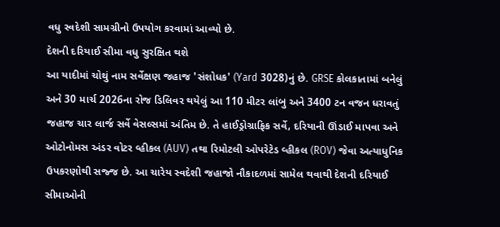વધુ સ્વદેશી સામગ્રીનો ઉપયોગ કરવામાં આવ્યો છે.
દેશની દરિયાઈ સીમા વધુ સુરક્ષિત થશે
આ યાદીમાં ચોથું નામ સર્વેક્ષણ જહાજ 'સંશોધક' (Yard 3028)નું છે. GRSE કોલકાતામાં બનેલું અને 30 માર્ચ 2026ના રોજ ડિલિવર થયેલું આ 110 મીટર લાંબુ અને 3400 ટન વજન ધરાવતું જહાજ ચાર લાર્જ સર્વે વેસલ્સમાં અંતિમ છે. તે હાઈડ્રોગ્રાફિક સર્વે, દરિયાની ઊંડાઈ માપવા અને ઓટોનોમસ અંડર વોટર વ્હીકલ (AUV) તથા રિમોટલી ઓપરેટેડ વ્હીકલ (ROV) જેવા અત્યાધુનિક ઉપકરણોથી સજ્જ છે. આ ચારેય સ્વદેશી જહાજો નૌકાદળમાં સામેલ થવાથી દેશની દરિયાઈ સીમાઓની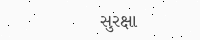સુરક્ષા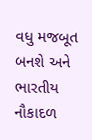વધુ મજબૂત બનશે અને ભારતીય નૌકાદળ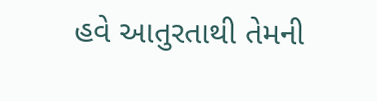હવે આતુરતાથી તેમની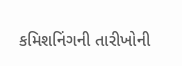કમિશનિંગની તારીખોની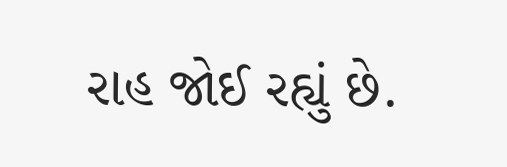રાહ જોઈ રહ્યું છે.